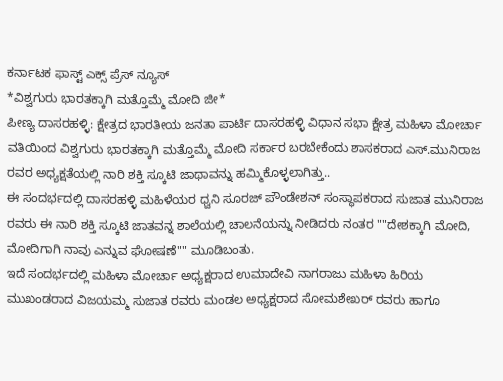ಕರ್ನಾಟಕ ಫಾಸ್ಟ್ ಎಕ್ಸ್ ಪ್ರೆಸ್ ನ್ಯೂಸ್
*ವಿಶ್ವಗುರು ಭಾರತಕ್ಕಾಗಿ ಮತ್ತೊಮ್ಮೆ ಮೋದಿ ಜೀ*
ಪೀಣ್ಯ ದಾಸರಹಳ್ಳಿ: ಕ್ಷೇತ್ರದ ಭಾರತೀಯ ಜನತಾ ಪಾರ್ಟಿ ದಾಸರಹಳ್ಳಿ ವಿಧಾನ ಸಭಾ ಕ್ಷೇತ್ರ ಮಹಿಳಾ ಮೋರ್ಚಾ ವತಿಯಿಂದ ವಿಶ್ವಗುರು ಭಾರತಕ್ಕಾಗಿ ಮತ್ತೊಮ್ಮೆ ಮೋದಿ ಸರ್ಕಾರ ಬರಬೇಕೆಂದು ಶಾಸಕರಾದ ಎಸ್.ಮುನಿರಾಜ ರವರ ಅಧ್ಯಕ್ಷತೆಯಲ್ಲಿ ನಾರಿ ಶಕ್ತಿ ಸ್ಕೂಟಿ ಜಾಥಾವನ್ನು ಹಮ್ಮಿಕೊಳ್ಳಲಾಗಿತ್ತು..
ಈ ಸಂದರ್ಭದಲ್ಲಿ ದಾಸರಹಳ್ಳಿ ಮಹಿಳೆಯರ ಧ್ವನಿ ಸೂರಜ್ ಪೌಂಡೇಶನ್ ಸಂಸ್ಥಾಪಕರಾದ ಸುಜಾತ ಮುನಿರಾಜ ರವರು ಈ ನಾರಿ ಶಕ್ತಿ ಸ್ಕೂಟಿ ಜಾತವನ್ನ ಶಾಲೆಯಲ್ಲಿ ಚಾಲನೆಯನ್ನು ನೀಡಿದರು ನಂತರ ""ದೇಶಕ್ಕಾಗಿ ಮೋದಿ, ಮೋದಿಗಾಗಿ ನಾವು ಎನ್ನುವ ಘೋಷಣೆ"" ಮೂಡಿಬಂತು.
ಇದೆ ಸಂದರ್ಭದಲ್ಲಿ ಮಹಿಳಾ ಮೋರ್ಚಾ ಅಧ್ಯಕ್ಷರಾದ ಉಮಾದೇವಿ ನಾಗರಾಜು ಮಹಿಳಾ ಹಿರಿಯ ಮುಖಂಡರಾದ ವಿಜಯಮ್ಮ ಸುಜಾತ ರವರು ಮಂಡಲ ಅಧ್ಯಕ್ಷರಾದ ಸೋಮಶೇಖರ್ ರವರು ಹಾಗೂ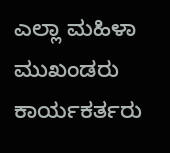ಎಲ್ಲಾ ಮಹಿಳಾ ಮುಖಂಡರು ಕಾರ್ಯಕರ್ತರು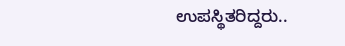ಉಪಸ್ಥಿತರಿದ್ದರು..